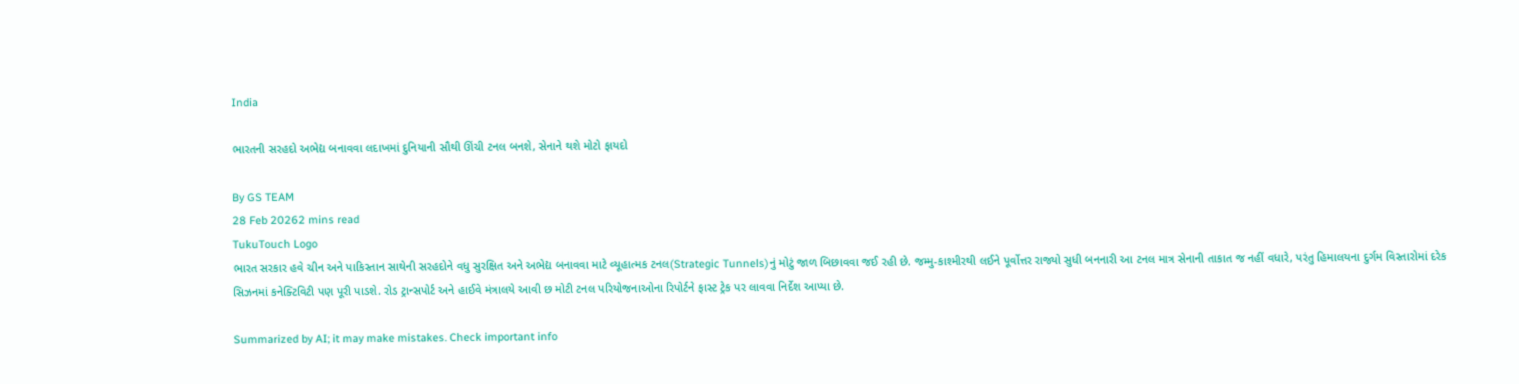India

ભારતની સરહદો અભેદ્ય બનાવવા લદાખમાં દુનિયાની સૌથી ઊંચી ટનલ બનશે, સેનાને થશે મોટો ફાયદો

By GS TEAM
28 Feb 20262 mins read
TukuTouch Logo
ભારત સરકાર હવે ચીન અને પાકિસ્તાન સાથેની સરહદોને વધુ સુરક્ષિત અને અભેદ્ય બનાવવા માટે વ્યૂહાત્મક ટનલ(Strategic Tunnels)નું મોટું જાળ બિછાવવા જઈ રહી છે. જમ્મુ-કાશ્મીરથી લઈને પૂર્વોત્તર રાજ્યો સુધી બનનારી આ ટનલ માત્ર સેનાની તાકાત જ નહીં વધારે, પરંતુ હિમાલયના દુર્ગમ વિસ્તારોમાં દરેક સિઝનમાં કનેક્ટિવિટી પણ પૂરી પાડશે. રોડ ટ્રાન્સપોર્ટ અને હાઈવે મંત્રાલયે આવી છ મોટી ટનલ પરિયોજનાઓના રિપોર્ટને ફાસ્ટ ટ્રેક પર લાવવા નિર્દેશ આપ્યા છે.

Summarized by AI; it may make mistakes. Check important info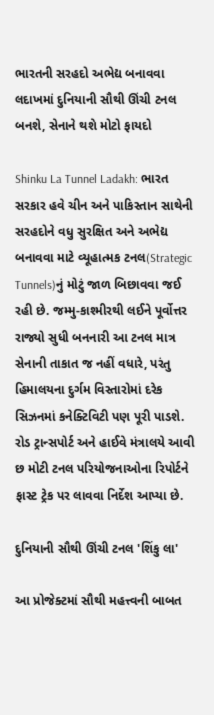ભારતની સરહદો અભેદ્ય બનાવવા લદાખમાં દુનિયાની સૌથી ઊંચી ટનલ બનશે, સેનાને થશે મોટો ફાયદો

Shinku La Tunnel Ladakh: ભારત સરકાર હવે ચીન અને પાકિસ્તાન સાથેની સરહદોને વધુ સુરક્ષિત અને અભેદ્ય બનાવવા માટે વ્યૂહાત્મક ટનલ(Strategic Tunnels)નું મોટું જાળ બિછાવવા જઈ રહી છે. જમ્મુ-કાશ્મીરથી લઈને પૂર્વોત્તર રાજ્યો સુધી બનનારી આ ટનલ માત્ર સેનાની તાકાત જ નહીં વધારે, પરંતુ હિમાલયના દુર્ગમ વિસ્તારોમાં દરેક સિઝનમાં કનેક્ટિવિટી પણ પૂરી પાડશે. રોડ ટ્રાન્સપોર્ટ અને હાઈવે મંત્રાલયે આવી છ મોટી ટનલ પરિયોજનાઓના રિપોર્ટને ફાસ્ટ ટ્રેક પર લાવવા નિર્દેશ આપ્યા છે.

દુનિયાની સૌથી ઊંચી ટનલ 'શિંકુ લા'

આ પ્રોજેક્ટમાં સૌથી મહત્ત્વની બાબત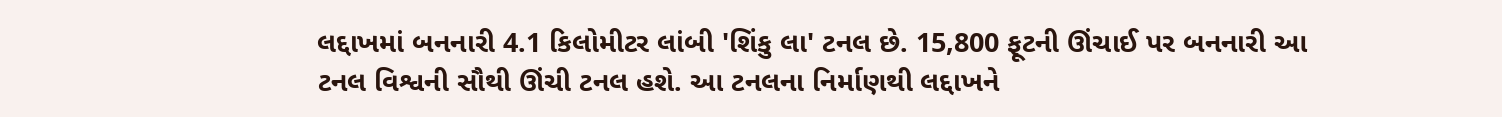લદ્દાખમાં બનનારી 4.1 કિલોમીટર લાંબી 'શિંકુ લા' ટનલ છે. 15,800 ફૂટની ઊંચાઈ પર બનનારી આ ટનલ વિશ્વની સૌથી ઊંચી ટનલ હશે. આ ટનલના નિર્માણથી લદ્દાખને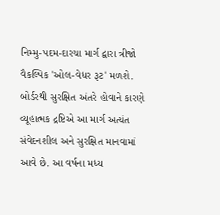નિમ્મુ-પદમ-દારચા માર્ગ દ્વારા ત્રીજો વૈકલ્પિક 'ઓલ-વેધર રૂટ' મળશે. બોર્ડરથી સુરક્ષિત અંતરે હોવાને કારણે વ્યૂહાત્મક દ્રષ્ટિએ આ માર્ગ અત્યંત સંવેદનશીલ અને સુરક્ષિત માનવામાં આવે છે. આ વર્ષના મધ્ય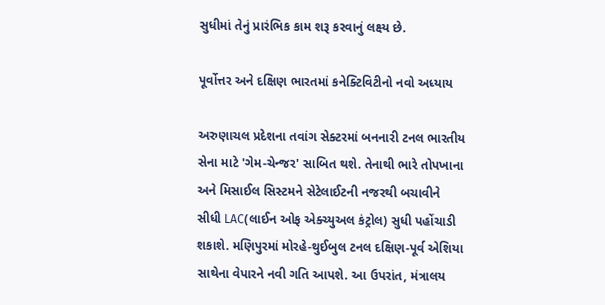સુધીમાં તેનું પ્રારંભિક કામ શરૂ કરવાનું લક્ષ્ય છે.

પૂર્વોત્તર અને દક્ષિણ ભારતમાં કનેક્ટિવિટીનો નવો અધ્યાય

અરુણાચલ પ્રદેશના તવાંગ સેક્ટરમાં બનનારી ટનલ ભારતીય સેના માટે 'ગેમ-ચેન્જર' સાબિત થશે. તેનાથી ભારે તોપખાના અને મિસાઈલ સિસ્ટમને સેટેલાઈટની નજરથી બચાવીને સીધી LAC(લાઈન ઓફ એક્ચ્યુઅલ કંટ્રોલ) સુધી પહોંચાડી શકાશે. મણિપુરમાં મોરહે-થુઈબુલ ટનલ દક્ષિણ-પૂર્વ એશિયા સાથેના વેપારને નવી ગતિ આપશે. આ ઉપરાંત, મંત્રાલય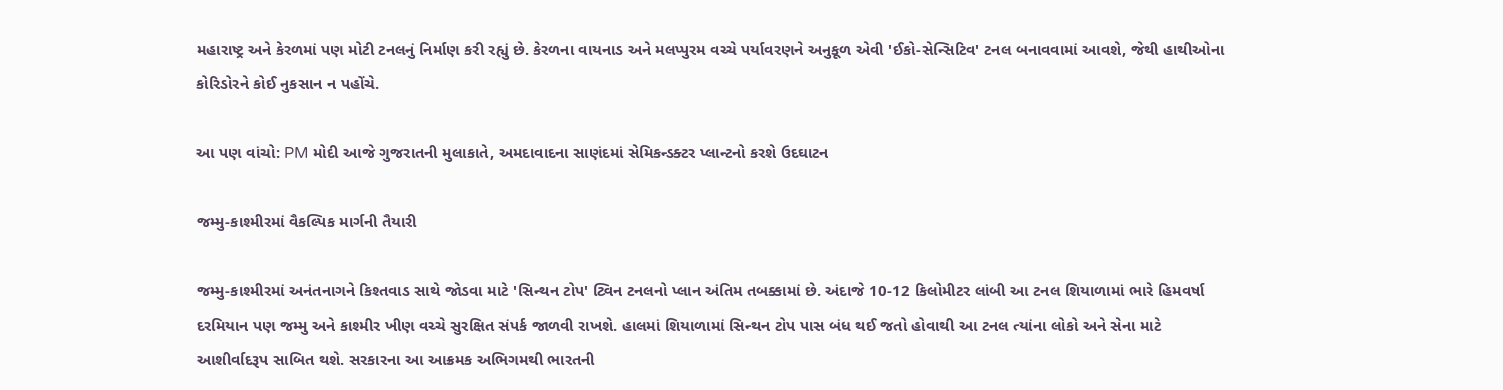મહારાષ્ટ્ર અને કેરળમાં પણ મોટી ટનલનું નિર્માણ કરી રહ્યું છે. કેરળના વાયનાડ અને મલપ્પુરમ વચ્ચે પર્યાવરણને અનુકૂળ એવી 'ઈકો-સેન્સિટિવ' ટનલ બનાવવામાં આવશે, જેથી હાથીઓના કોરિડોરને કોઈ નુકસાન ન પહોંચે.

આ પણ વાંચો: PM મોદી આજે ગુજરાતની મુલાકાતે, અમદાવાદના સાણંદમાં સેમિકન્ડક્ટર પ્લાન્ટનો કરશે ઉદઘાટન

જમ્મુ-કાશ્મીરમાં વૈકલ્પિક માર્ગની તૈયારી

જમ્મુ-કાશ્મીરમાં અનંતનાગને કિશ્તવાડ સાથે જોડવા માટે 'સિન્થન ટોપ' ટ્વિન ટનલનો પ્લાન અંતિમ તબક્કામાં છે. અંદાજે 10-12 કિલોમીટર લાંબી આ ટનલ શિયાળામાં ભારે હિમવર્ષા દરમિયાન પણ જમ્મુ અને કાશ્મીર ખીણ વચ્ચે સુરક્ષિત સંપર્ક જાળવી રાખશે. હાલમાં શિયાળામાં સિન્થન ટોપ પાસ બંધ થઈ જતો હોવાથી આ ટનલ ત્યાંના લોકો અને સેના માટે આશીર્વાદરૂપ સાબિત થશે. સરકારના આ આક્રમક અભિગમથી ભારતની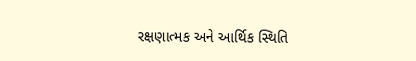રક્ષણાત્મક અને આર્થિક સ્થિતિ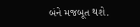બંને મજબૂત થશે.